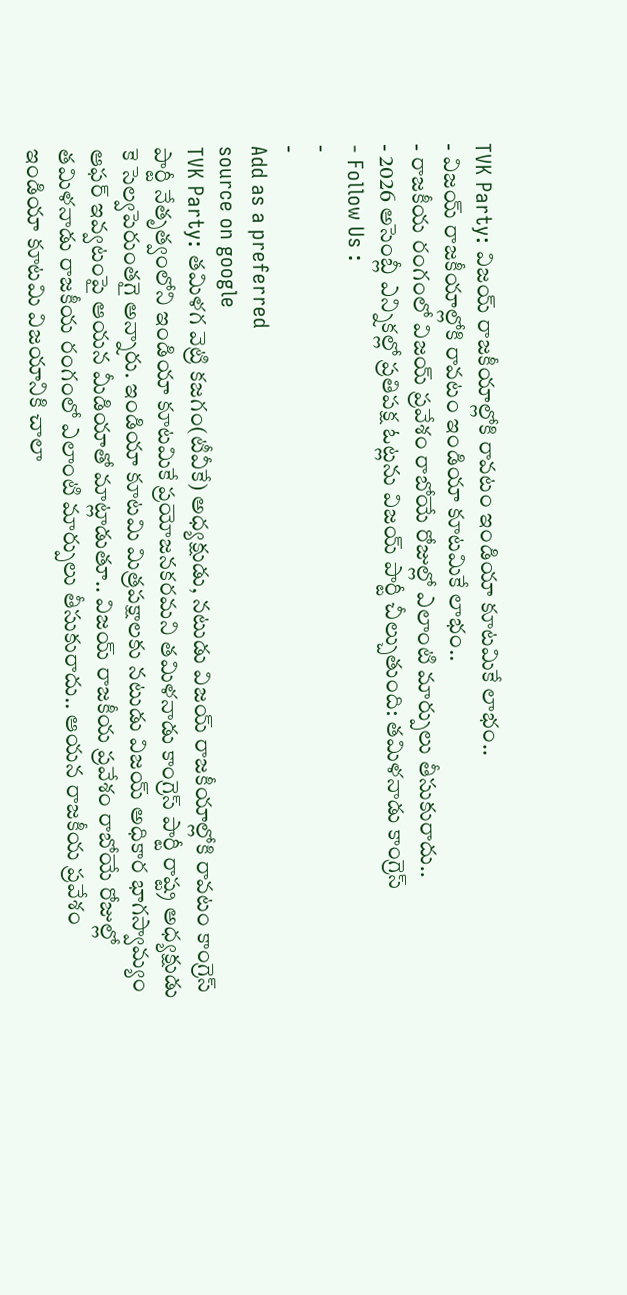TVK Party: విజయ్ రాజకీయాల్లోకి రావటం ఇండియా కూటమికే లాభం..
- విజయ్ రాజకీయాల్లోకి రావటం ఇండియా కూటమికే లాభం..
- రాజకీయ రంగంలో విజయ్ ప్రవేశం రాబోయే రోజుల్లో ఎలాంటి మార్పులు తీసుకురాదు..
- 2026 అసెంబ్లీ ఎన్నికల్లో ప్రతిపక్ష ఓట్లను విజయ్ పార్టీ చీల్చుతుంది: తమిళనాడు కాంగ్రెస్
- Follow Us :
-
-
Add as a preferred
source on google
TVK Party: తమిళగ వెట్రి కజగం(టీవీకే) అధ్యక్షుడు, నటుడు విజయ్ రాజకీయాల్లోకి రావటం కాంగ్రెస్ పార్టీ నేతృత్వంలోని ఇండియా కూటమికే ప్రయోజనకరమని తమిళనాడు కాంగ్రెస్ పార్టీ రాష్ట్ర అధ్యక్షుడు కె సెల్వపెరుంతగై అన్నారు. ఇండియా కూటమి మిత్రపక్షాలకు నటుడు విజయ్ అధికార భాగస్వామ్యం ఆఫర్ ఇవ్వటంపై ఆయన మీడియాతో మాట్లాడుతూ.. విజయ్ రాజకీయ ప్రవేశం రాబోయే రోజుల్లో తమిళనాడు రాజకీయ రంగంలో ఎలాంటి మార్పులు తీసుకురాదు.. ఆయన రాజకీయ ప్రవేశం ఇండియా కూటమి విజయానికి చాలా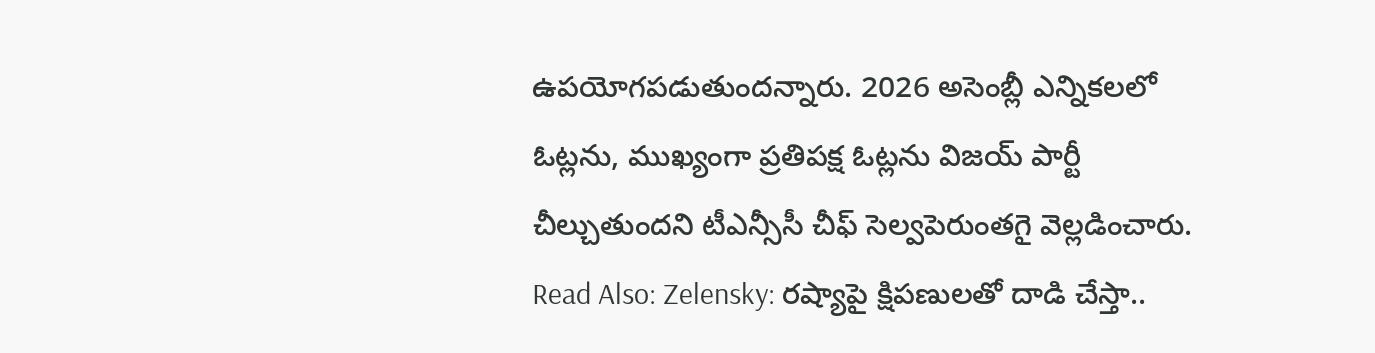ఉపయోగపడుతుందన్నారు. 2026 అసెంబ్లీ ఎన్నికలలో ఓట్లను, ముఖ్యంగా ప్రతిపక్ష ఓట్లను విజయ్ పార్టీ చీల్చుతుందని టీఎన్సీసీ చీఫ్ సెల్వపెరుంతగై వెల్లడించారు.
Read Also: Zelensky: రష్యాపై క్షిపణులతో దాడి చేస్తా..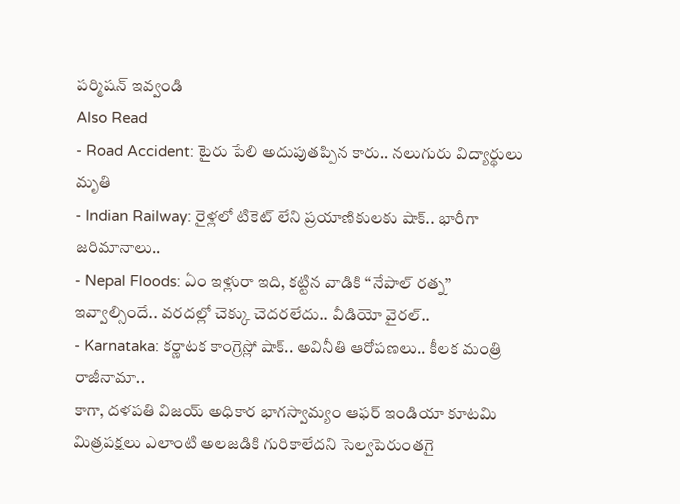పర్మిషన్ ఇవ్వండి
Also Read
- Road Accident: టైరు పేలి అదుపుతప్పిన కారు.. నలుగురు విద్యార్థులు మృతి
- Indian Railway: రైళ్లలో టికెట్ లేని ప్రయాణికులకు షాక్.. భారీగా జరిమానాలు..
- Nepal Floods: ఏం ఇళ్లురా ఇది, కట్టిన వాడికి ‘‘నేపాల్ రత్న’’ ఇవ్వాల్సిందే.. వరదల్లో చెక్కు చెదరలేదు.. వీడియో వైరల్..
- Karnataka: కర్ణాటక కాంగ్రెస్లో షాక్.. అవినీతి ఆరోపణలు.. కీలక మంత్రి రాజీనామా..
కాగా, దళపతి విజయ్ అధికార భాగస్వామ్యం ఆఫర్ ఇండియా కూటమి మిత్రపక్షలు ఎలాంటి అలజడికి గురికాలేదని సెల్వపెరుంతగై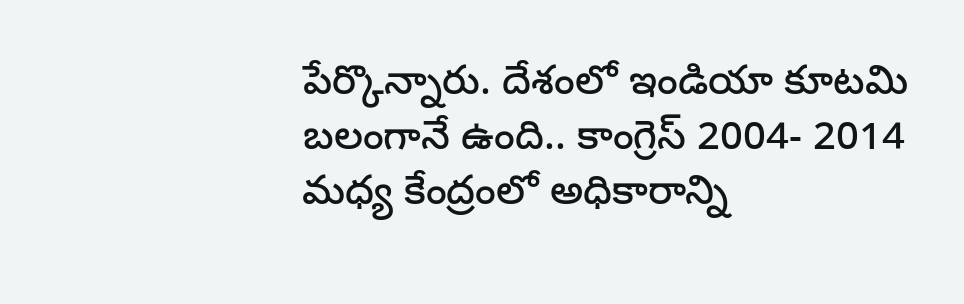పేర్కొన్నారు. దేశంలో ఇండియా కూటమి బలంగానే ఉంది.. కాంగ్రెస్ 2004- 2014 మధ్య కేంద్రంలో అధికారాన్ని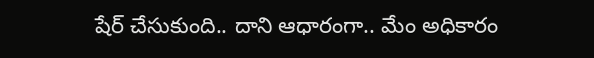షేర్ చేసుకుంది.. దాని ఆధారంగా.. మేం అధికారం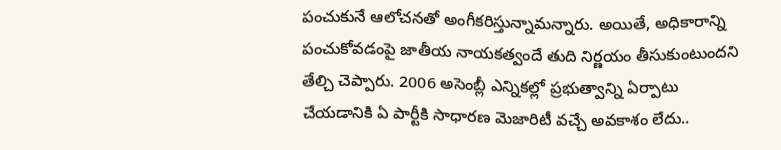పంచుకునే ఆలోచనతో అంగీకరిస్తున్నామన్నారు. అయితే, అధికారాన్ని పంచుకోవడంపై జాతీయ నాయకత్వందే తుది నిర్ణయం తీసుకుంటుందని తేల్చి చెప్పారు. 2006 అసెంబ్లీ ఎన్నికల్లో ప్రభుత్వాన్ని ఏర్పాటు చేయడానికి ఏ పార్టీకి సాధారణ మెజారిటీ వచ్చే అవకాశం లేదు..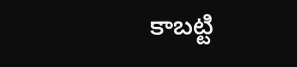కాబట్టి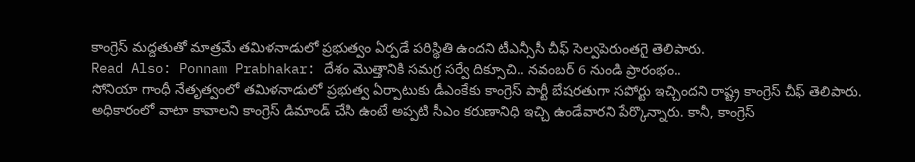కాంగ్రెస్ మద్దతుతో మాత్రమే తమిళనాడులో ప్రభుత్వం ఏర్పడే పరిస్థితి ఉందని టీఎన్సీసీ చీఫ్ సెల్వపెరుంతగై తెలిపారు.
Read Also: Ponnam Prabhakar: దేశం మొత్తానికి సమగ్ర సర్వే దిక్సూచి.. నవంబర్ 6 నుండి ప్రారంభం..
సోనియా గాంధీ నేతృత్వంలో తమిళనాడులో ప్రభుత్వ ఏర్పాటుకు డీఎంకేకు కాంగ్రెస్ పార్టీ బేషరతుగా సపోర్టు ఇచ్చిందని రాష్ట్ర కాంగ్రెస్ చీఫ్ తెలిపారు. అధికారంలో వాటా కావాలని కాంగ్రెస్ డిమాండ్ చేసి ఉంటే అప్పటి సీఎం కరుణానిధి ఇచ్చి ఉండేవారని పేర్కొన్నారు. కానీ, కాంగ్రెస్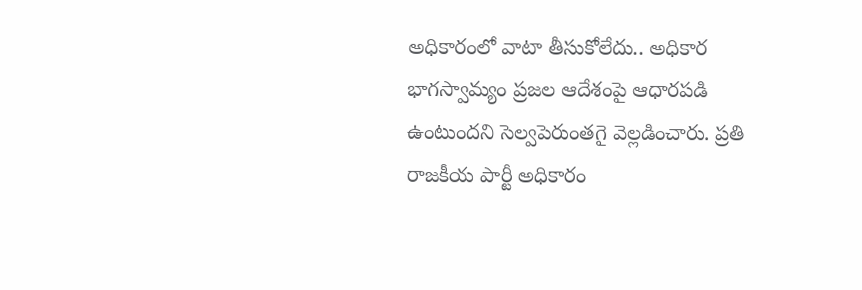అధికారంలో వాటా తీసుకోలేదు.. అధికార భాగస్వామ్యం ప్రజల ఆదేశంపై ఆధారపడి ఉంటుందని సెల్వపెరుంతగై వెల్లడించారు. ప్రతి రాజకీయ పార్టీ అధికారం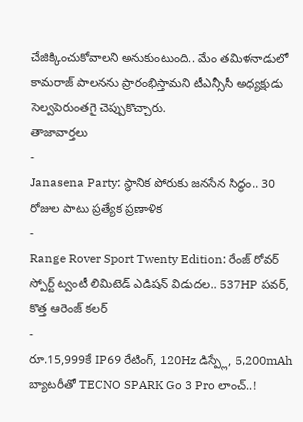చేజిక్కించుకోవాలని అనుకుంటుంది.. మేం తమిళనాడులో కామరాజ్ పాలనను ప్రారంభిస్తామని టీఎన్సీసీ అధ్యక్షుడు సెల్వపెరుంతగై చెప్పుకొచ్చారు.
తాజావార్తలు
-
Janasena Party: స్థానిక పోరుకు జనసేన సిద్ధం.. 30 రోజుల పాటు ప్రత్యేక ప్రణాళిక
-
Range Rover Sport Twenty Edition: రేంజ్ రోవర్ స్పోర్ట్ ట్వంటీ లిమిటెడ్ ఎడిషన్ విడుదల.. 537HP పవర్, కొత్త ఆరెంజ్ కలర్
-
రూ.15,999కే IP69 రేటింగ్, 120Hz డిస్ప్లే, 5,200mAh బ్యాటరీతో TECNO SPARK Go 3 Pro లాంచ్..!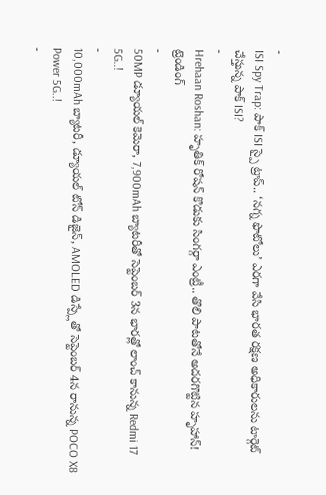-
ISI Spy Trap: పాక్ ISI స్పై ట్రాప్.. ‘నగ్న ఫొటోలు’ ఎరగా వేసి భారత రక్షణ అధికారులను టార్గెట్ చేస్తున్న పాక్ ISI?
-
Hrehaan Roshan: హృతిక్ రోషన్ కొడుకు సింగర్గా ఎంట్రీ.. తొలి పాటతోనే అదరగొట్టిన హృహాన్!
ట్రెండింగ్
-
50MP డ్యూయల్ కెమెరా, 7,900mAh బ్యాటరీతో సెప్టెంబర్ 3న భారత్లో లాంచ్ కానున్న Redmi 17 5G..!
-
10,000mAh బ్యాటరీ, డ్యూయల్ టోన్ డిజైన్, AMOLED డిస్ప్లేతో సెప్టెంబర్ 4న రానున్న POCO X8 Power 5G..!
-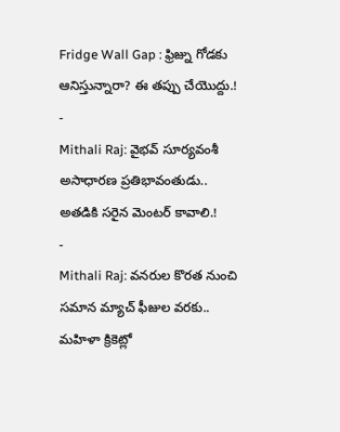Fridge Wall Gap : ఫ్రిజ్ను గోడకు ఆనిస్తున్నారా? ఈ తప్పు చేయొద్దు.!
-
Mithali Raj: వైభవ్ సూర్యవంశీ అసాధారణ ప్రతిభావంతుడు.. అతడికి సరైన మెంటర్ కావాలి.!
-
Mithali Raj: వనరుల కొరత నుంచి సమాన మ్యాచ్ ఫీజుల వరకు.. మహిళా క్రికెట్లో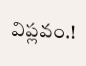విప్లవం.!